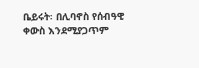ቤይሩት፡ በሊባኖስ የሰብዓዊ ቀውስ እንደሚያጋጥም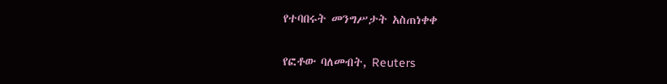የተባበሩት መንግሥታት አስጠነቀቀ

የፎቶው ባለመብት, Reuters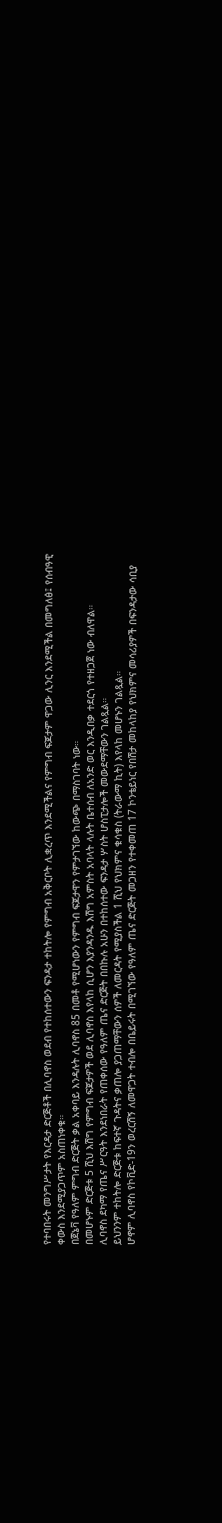የተባበሩት መንግሥታት የእርዳታ ድርጅቶች በሊባኖስ ወደብ የተከሰተውን ፍንዳታ ተከትሎ የምግብ አቅርቦት ሊቋረጥ እንደሚችልና የምግብ ፍጆታም ዋጋው ሊንር እንደሚችል በመግለፅ፤ የሰብዓዊ ቀውስ እንደሚያጋጥም አስጠነቀቁ።
በጀኔቫ የዓለም ምግብ ድርጅት ቃል አቀባይ እንዳሉት ሊባኖስ 85 በመቶ የሚሆነውን የምግብ ፍጆታዋን የምታገኘው ከውጭ በማስገባት ነው።
በመሆኑም ድርጅቱ 5 ሺህ እሽግ የምግብ ፍጆታዎች ወደ ሊባኖስ እየላከ ሲሆን እያንዳንዱ እሽግ አምስት አባላት ላሉት ቤተሰብ ለአንድ ወር እንዲበቃ ተደርጎ የተዘጋጀ ነው ብለዋል።
ሊባኖስ ደካማ የጤና ሥርዓት እንደነበራት የጠቀሰው የዓለም ጤና ድርጅት በበኩሉ አሁን በተከሰተው ፍንዳታ ሦስት ሆስፒታሎች መውደማቸውን ገልጿል።
ይህንንም ተከትሎ ድርጅቱ ከፍተኛ ጉዳትና ቃጠሎ ያጋጠማቸውን ሰዎች ለመርዳት የሚያስችል 1 ሺህ የህክምና ቁሳቁስ (ትራውማ ኪት) እየላከ መሆኑን ገልጿል።
ሆኖም ሊባኖስ የኮቪድ-19ን ወረርሽኝ ለመዋጋት ተብሎ በቤይሩት በሚገኘው የዓለም ጤና ድርጅት መጋዘን የተቀመጠ 17 ኮንቴይነር የበሽታ መከላከያ የህክምና መሳሪያዎች በፍንዳታው ሳቢያ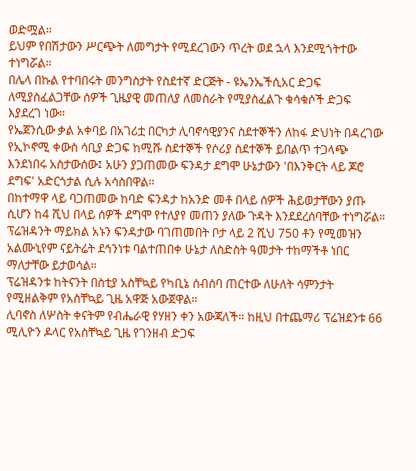ወድሟል።
ይህም የበሽታውን ሥርጭት ለመግታት የሚደረገውን ጥረት ወደ ኋላ እንደሚጎትተው ተነግሯል።
በሌላ በኩል የተባበሩት መንግስታት የስደተኛ ድርጅት - ዩኤንኤችሲአር ድጋፍ ለሚያስፈልጋቸው ሰዎች ጊዜያዊ መጠለያ ለመስራት የሚያስፈልጉ ቁሳቁሶች ድጋፍ እያደረገ ነው።
የኤጀንሲው ቃል አቀባይ በአገሪቷ በርካታ ሊባኖሳዊያንና ስደተኞችን ለከፋ ድህነት በዳረገው የኢኮኖሚ ቀውስ ሳቢያ ድጋፍ ከሚሹ ስደተኞች የሶሪያ ስደተኞች ይበልጥ ተጋላጭ እንደነበሩ አስታውሰው፤ አሁን ያጋጠመው ፍንዳታ ደግሞ ሁኔታውን 'በእንቅርት ላይ ጆሮ ደግፍ' አድርጎታል ሲሉ አሳስበዋል።
በከተማዋ ላይ ባጋጠመው ከባድ ፍንዳታ ከአንድ መቶ በላይ ሰዎች ሕይወታቸውን ያጡ ሲሆን ከ4 ሺህ በላይ ሰዎች ደግሞ የተለያየ መጠን ያለው ጉዳት እንደደረሰባቸው ተነግሯል።
ፕሬዝዳንት ማይክል አኑን ፍንዳታው ባገጠመበት ቦታ ላይ 2 ሺህ 750 ቶን የሚመዝን አልሙኒየም ናይትሬት ደኅንነቱ ባልተጠበቀ ሁኔታ ለስድስት ዓመታት ተከማችቶ ነበር ማለታቸው ይታወሳል።
ፕሬዝዳንቱ ከትናንት በስቲያ አስቸኳይ የካቢኔ ሰብሰባ ጠርተው ለሁለት ሳምንታት የሚዘልቅም የአስቸኳይ ጊዜ አዋጅ አውጀዋል።
ሊባኖስ ለሦስት ቀናትም የብሔራዊ የሃዘን ቀን አውጃለች። ከዚህ በተጨማሪ ፕሬዝደንቱ 66 ሚሊዮን ዶላር የአስቸኳይ ጊዜ የገንዘብ ድጋፍ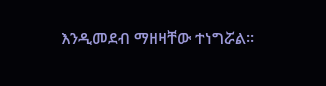እንዲመደብ ማዘዛቸው ተነግሯል።